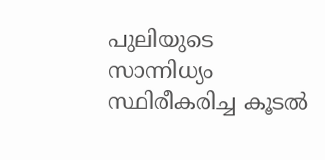പുലിയുടെ സാന്നിധ്യം സ്ഥിരീകരിച്ച കൂടൽ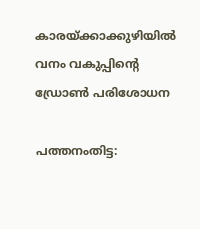കാരയ്ക്കാക്കുഴിയിൽ വനം വകുപ്പിന്‍റെ ഡ്രോൺ പരിശോധന

പത്തനംതിട്ട: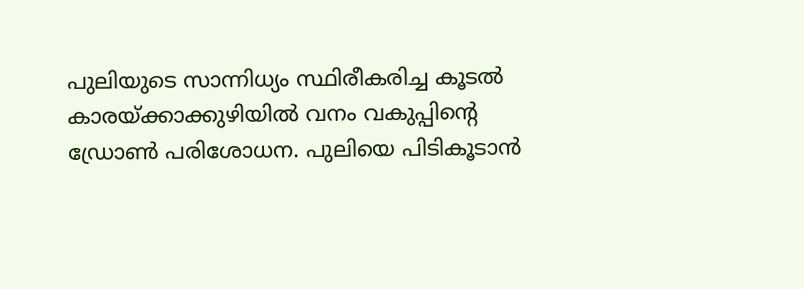പുലിയുടെ സാന്നിധ്യം സ്ഥിരീകരിച്ച കൂടൽ കാരയ്ക്കാക്കുഴിയിൽ വനം വകുപ്പിന്‍റെ ഡ്രോൺ പരിശോധന. പുലിയെ പിടികൂടാൻ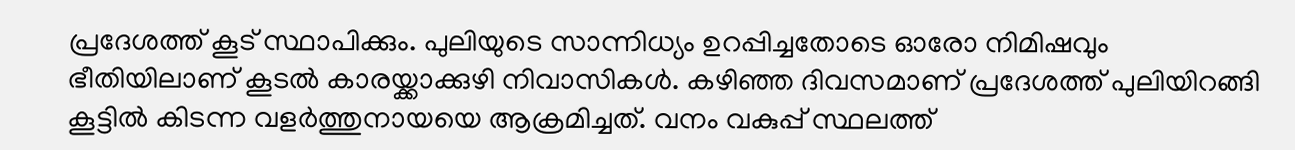പ്രദേശത്ത് കൂട് സ്ഥാപിക്കും. പുലിയുടെ സാന്നിധ്യം ഉറപ്പിച്ചതോടെ ഓരോ നിമിഷവും ഭീതിയിലാണ് കൂടൽ കാരയ്ക്കാക്കുഴി നിവാസികൾ. കഴിഞ്ഞ ദിവസമാണ് പ്രദേശത്ത് പുലിയിറങ്ങി കൂട്ടിൽ കിടന്ന വളർത്തുനായയെ ആക്രമിച്ചത്. വനം വകുപ്പ് സ്ഥലത്ത്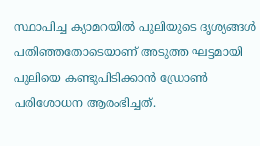സ്ഥാപിച്ച ക്യാമറയിൽ പുലിയുടെ ദൃശ്യങ്ങൾ പതിഞ്ഞതോടെയാണ് അടുത്ത ഘട്ടമായി പുലിയെ കണ്ടുപിടിക്കാൻ ഡ്രോൺ പരിശോധന ആരംഭിച്ചത്.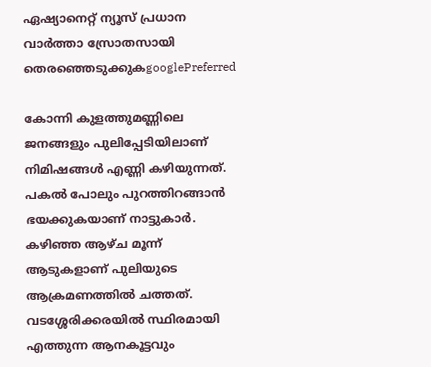ഏഷ്യാനെറ്റ് ന്യൂസ് പ്രധാന വാർത്താ സ്രോതസായി തെരഞ്ഞെടുക്കുകgooglePreferred

കോന്നി കുളത്തുമണ്ണിലെ ജനങ്ങളും പുലിപ്പേടിയിലാണ് നിമിഷങ്ങൾ എണ്ണി കഴിയുന്നത്. പകൽ പോലും പുറത്തിറങ്ങാൻ ഭയക്കുകയാണ് നാട്ടുകാർ. കഴിഞ്ഞ ആഴ്ച മൂന്ന് ആടുകളാണ് പുലിയുടെ ആക്രമണത്തിൽ ചത്തത്. വടശ്ശേരിക്കരയിൽ സ്ഥിരമായി എത്തുന്ന ആനകൂട്ടവും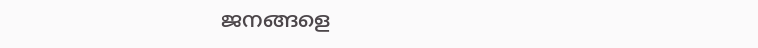ജനങ്ങളെ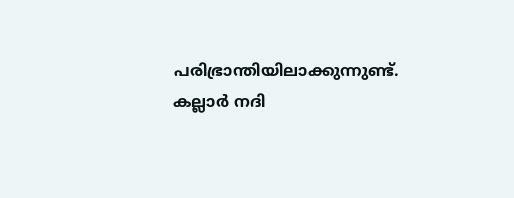പരിഭ്രാന്തിയിലാക്കുന്നുണ്ട്. കല്ലാർ നദി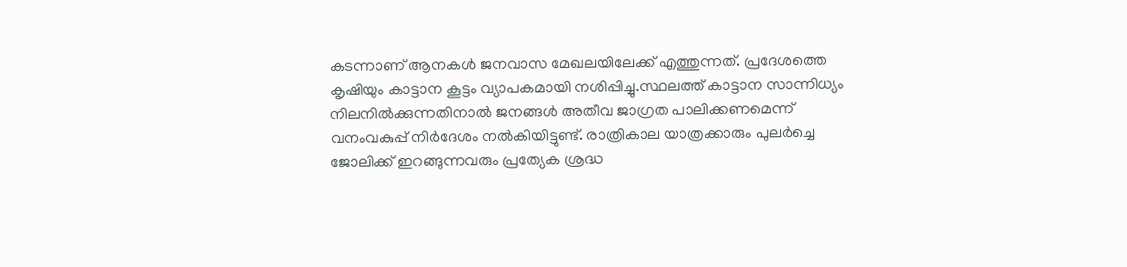കടന്നാണ് ആനകൾ ജനവാസ മേഖലയിലേക്ക് എത്തുന്നത്. പ്രദേശത്തെ കൃഷിയും കാട്ടാന കൂട്ടം വ്യാപകമായി നശിപ്പിച്ചു.സ്ഥലത്ത് കാട്ടാന സാന്നിധ്യം നിലനിൽക്കുന്നതിനാൽ ജനങ്ങൾ അതീവ ജാഗ്രത പാലിക്കണമെന്ന് വനംവകുപ്പ് നിർദേശം നൽകിയിട്ടുണ്ട്. രാത്രികാല യാത്രക്കാരും പുലർച്ചെ ജോലിക്ക് ഇറങ്ങുന്നവരും പ്രത്യേക ശ്രദ്ധ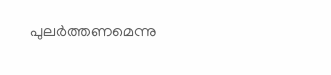പുലർത്തണമെന്നു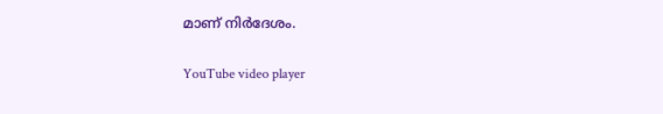മാണ് നിർദേശം.

YouTube video player